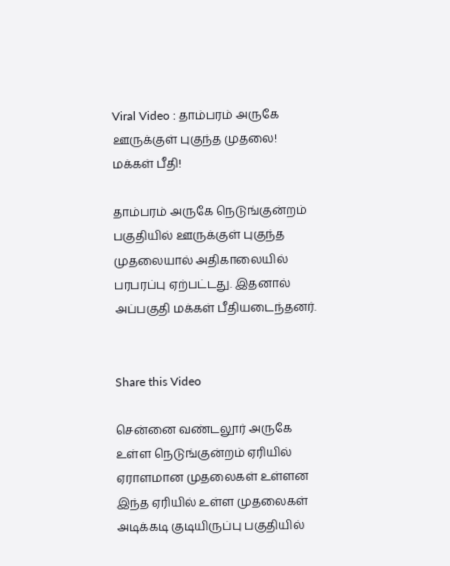Viral Video : தாம்பரம் அருகே ஊருக்குள் புகுந்த முதலை! மக்கள் பீதி!

தாம்பரம் அருகே நெடுங்குன்றம் பகுதியில் ஊருக்குள் புகுந்த முதலையால் அதிகாலையில் பரபரப்பு ஏற்பட்டது. இதனால் அப்பகுதி மக்கள் பீதியடைந்தனர்.


Share this Video

சென்னை வண்டலூர் அருகே உள்ள நெடுங்குன்றம் ஏரியில் ஏராளமான முதலைகள் உள்ளன இந்த ஏரியில் உள்ள முதலைகள் அடிக்கடி குடியிருப்பு பகுதியில்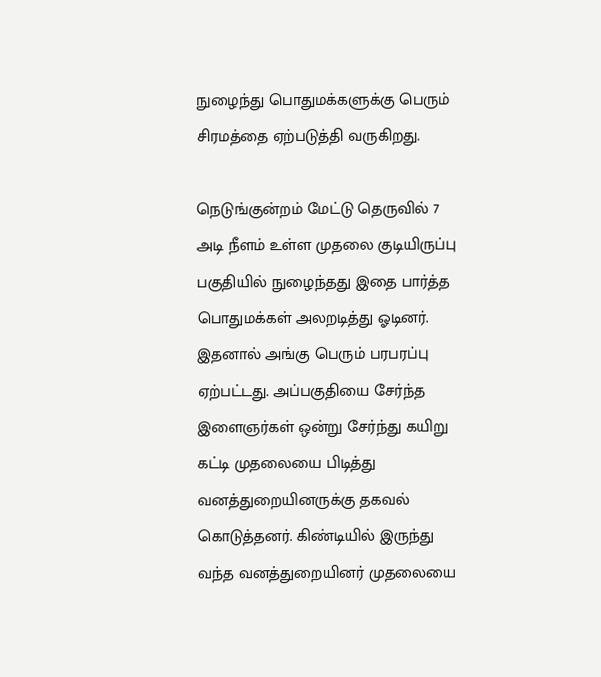நுழைந்து பொதுமக்களுக்கு பெரும் சிரமத்தை ஏற்படுத்தி வருகிறது.

நெடுங்குன்றம் மேட்டு தெருவில் 7 அடி நீளம் உள்ள முதலை குடியிருப்பு பகுதியில் நுழைந்தது இதை பார்த்த பொதுமக்கள் அலறடித்து ஓடினர். இதனால் அங்கு பெரும் பரபரப்பு ஏற்பட்டது. அப்பகுதியை சேர்ந்த இளைஞர்கள் ஒன்று சேர்ந்து கயிறு கட்டி முதலையை பிடித்து வனத்துறையினருக்கு தகவல் கொடுத்தனர். கிண்டியில் இருந்து வந்த வனத்துறையினர் முதலையை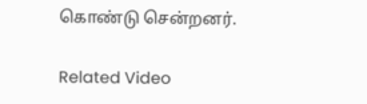கொண்டு சென்றனர்.

Related Video